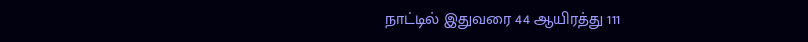நாட்டில் இதுவரை 44 ஆயிரத்து 111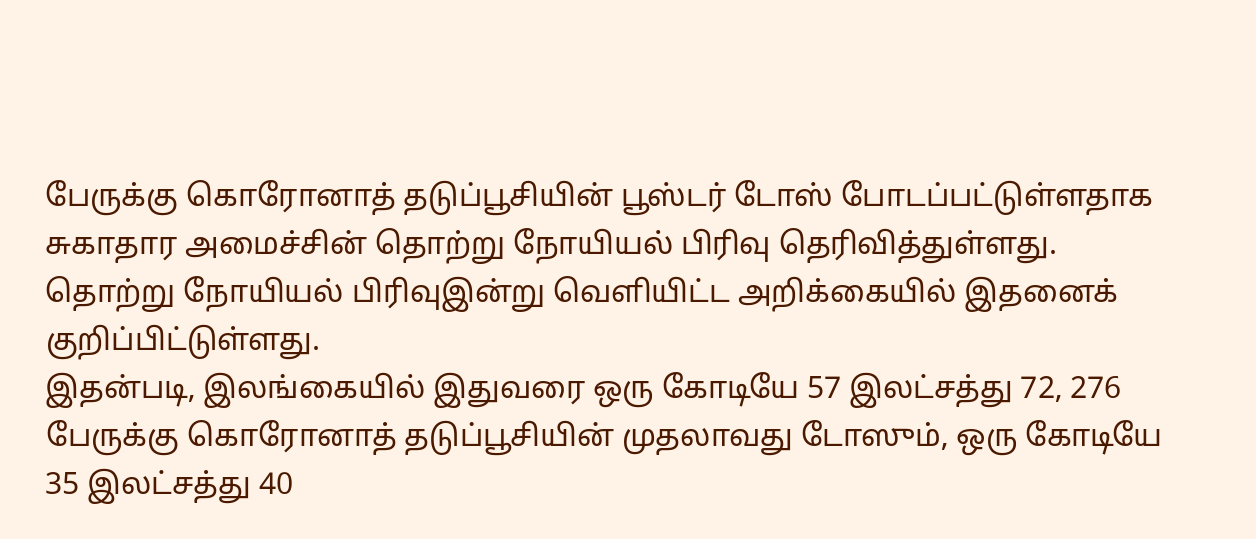பேருக்கு கொரோனாத் தடுப்பூசியின் பூஸ்டர் டோஸ் போடப்பட்டுள்ளதாக சுகாதார அமைச்சின் தொற்று நோயியல் பிரிவு தெரிவித்துள்ளது.
தொற்று நோயியல் பிரிவுஇன்று வெளியிட்ட அறிக்கையில் இதனைக் குறிப்பிட்டுள்ளது.
இதன்படி, இலங்கையில் இதுவரை ஒரு கோடியே 57 இலட்சத்து 72, 276 பேருக்கு கொரோனாத் தடுப்பூசியின் முதலாவது டோஸும், ஒரு கோடியே 35 இலட்சத்து 40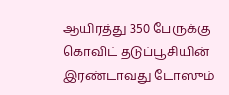ஆயிரத்து 350 பேருக்கு கொவிட் தடுப்பூசியின் இரண்டாவது டோஸும்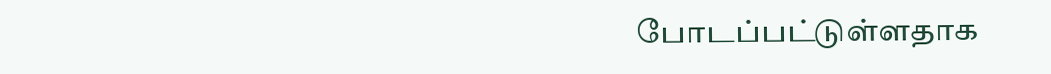போடப்பட்டுள்ளதாக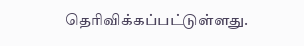தெரிவிக்கப்பட்டுள்ளது.